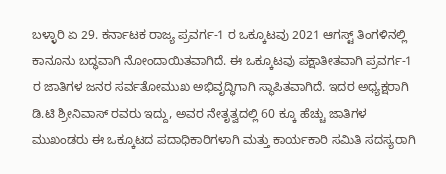ಬಳ್ಳಾರಿ ಏ 29. ಕರ್ನಾಟಕ ರಾಜ್ಯ ಪ್ರವರ್ಗ-1 ರ ಒಕ್ಕೂಟವು 2021 ಆಗಸ್ಟ್ ತಿಂಗಳಿನಲ್ಲಿ ಕಾನೂನು ಬದ್ಧವಾಗಿ ನೋಂದಾಯಿತವಾಗಿದೆ. ಈ ಒಕ್ಕೂಟವು ಪಕ್ಷಾತೀತವಾಗಿ ಪ್ರವರ್ಗ-1 ರ ಜಾತಿಗಳ ಜನರ ಸರ್ವತೋಮುಖ ಅಭಿವೃದ್ಧಿಗಾಗಿ ಸ್ಥಾಪಿತವಾಗಿದೆ. ಇದರ ಅಧ್ಯಕ್ಷರಾಗಿ ಡಿ.ಟಿ ಶ್ರೀನಿವಾಸ್ ರವರು ಇದ್ದು, ಅವರ ನೇತೃತ್ವದಲ್ಲಿ 60 ಕ್ಕೂ ಹೆಚ್ಚು ಜಾತಿಗಳ ಮುಖಂಡರು ಈ ಒಕ್ಕೂಟದ ಪದಾಧಿಕಾರಿಗಳಾಗಿ ಮತ್ತು ಕಾರ್ಯಕಾರಿ ಸಮಿತಿ ಸದಸ್ಯರಾಗಿ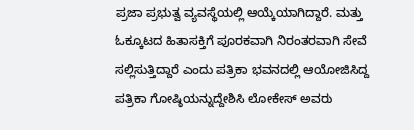ಪ್ರಜಾ ಪ್ರಭುತ್ವ ವ್ಯವಸ್ಥೆಯಲ್ಲಿ ಆಯ್ಕೆಯಾಗಿದ್ದಾರೆ. ಮತ್ತು ಓಕ್ಕೂಟದ ಹಿತಾಸಕ್ತಿಗೆ ಪೂರಕವಾಗಿ ನಿರಂತರವಾಗಿ ಸೇವೆ ಸಲ್ಲಿಸುತ್ತಿದ್ದಾರೆ ಎಂದು ಪತ್ರಿಕಾ ಭವನದಲ್ಲಿ ಆಯೋಜಿಸಿದ್ದ ಪತ್ರಿಕಾ ಗೋಷ್ಠಿಯನ್ನುದ್ದೇಶಿಸಿ ಲೋಕೇಸ್ ಅವರು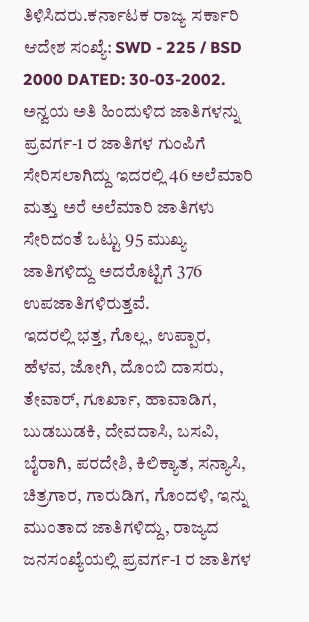ತಿಳಿಸಿದರು.ಕರ್ನಾಟಕ ರಾಜ್ಯ ಸರ್ಕಾರಿ ಆದೇಶ ಸಂಖ್ಯೆ: SWD - 225 / BSD 2000 DATED: 30-03-2002. ಅನ್ವಯ ಅತಿ ಹಿಂದುಳಿದ ಜಾತಿಗಳನ್ನು ಪ್ರವರ್ಗ-1 ರ ಜಾತಿಗಳ ಗುಂಪಿಗೆ ಸೇರಿಸಲಾಗಿದ್ದು ಇದರಲ್ಲಿ 46 ಅಲೆಮಾರಿ ಮತ್ತು ಅರೆ ಅಲೆಮಾರಿ ಜಾತಿಗಳು ಸೇರಿದಂತೆ ಒಟ್ಟು 95 ಮುಖ್ಯ ಜಾತಿಗಳಿದ್ದು ಅದರೊಟ್ಟಿಗೆ 376 ಉಪಜಾತಿಗಳಿರುತ್ತವೆ.
ಇದರಲ್ಲಿ ಭತ್ತ, ಗೊಲ್ಲ, ಉಪ್ಪಾರ, ಹೆಳವ, ಜೋಗಿ, ದೊಂಬಿ ದಾಸರು, ತೇವಾರ್, ಗೂರ್ಖಾ, ಹಾವಾಡಿಗ, ಬುಡಬುಡಕಿ, ದೇವದಾಸಿ, ಬಸವಿ, ಬೈರಾಗಿ, ಪರದೇಶಿ, ಕಿಲಿಕ್ಯಾತ, ಸನ್ಯಾಸಿ, ಚಿತ್ರಗಾರ, ಗಾರುಡಿಗ, ಗೊಂದಳಿ, ಇನ್ನು ಮುಂತಾದ ಜಾತಿಗಳಿದ್ದು, ರಾಜ್ಯದ ಜನಸಂಖ್ಯೆಯಲ್ಲಿ ಪ್ರವರ್ಗ-1 ರ ಜಾತಿಗಳ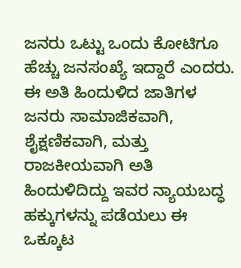ಜನರು ಒಟ್ಟು ಒಂದು ಕೋಟಿಗೂ ಹೆಚ್ಚು ಜನಸಂಖ್ಯೆ ಇದ್ದಾರೆ ಎಂದರು. ಈ ಅತಿ ಹಿಂದುಳಿದ ಜಾತಿಗಳ ಜನರು ಸಾಮಾಜಿಕವಾಗಿ, ಶೈಕ್ಷಣಿಕವಾಗಿ, ಮತ್ತು ರಾಜಕೀಯವಾಗಿ ಅತಿ ಹಿಂದುಳಿದಿದ್ದು ಇವರ ನ್ಯಾಯಬದ್ಧ ಹಕ್ಕುಗಳನ್ನು ಪಡೆಯಲು ಈ ಒಕ್ಕೂಟ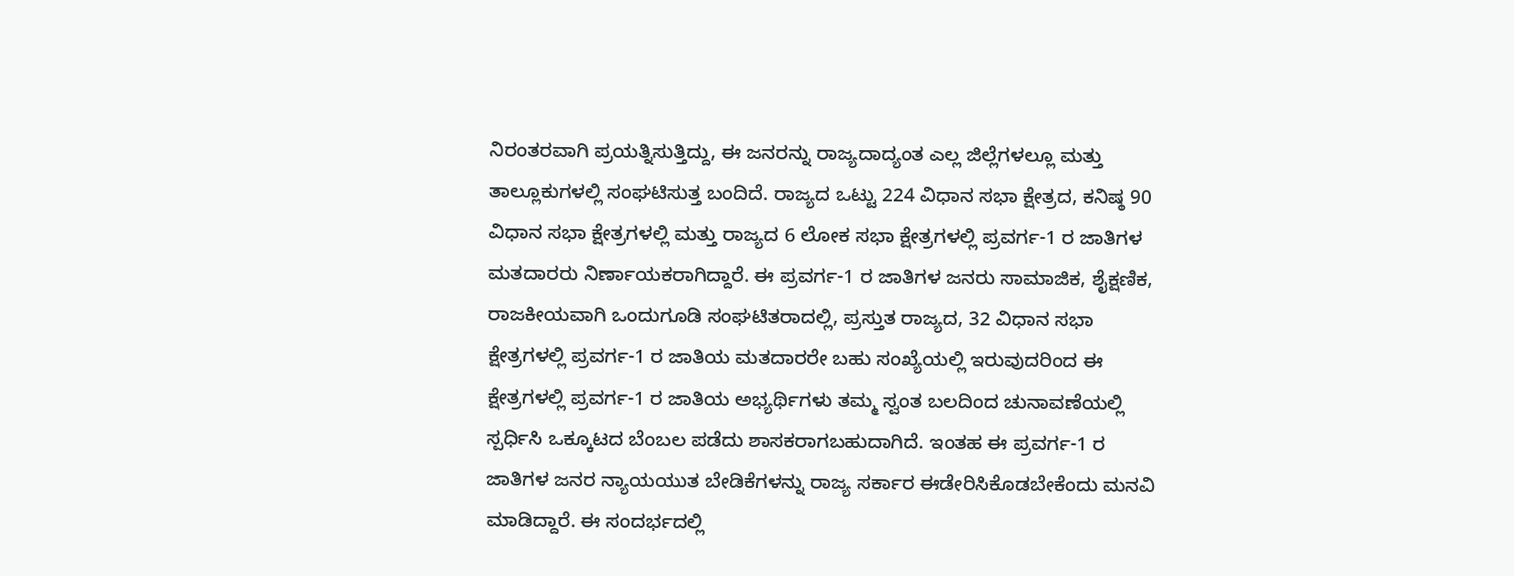ನಿರಂತರವಾಗಿ ಪ್ರಯತ್ನಿಸುತ್ತಿದ್ದು, ಈ ಜನರನ್ನು ರಾಜ್ಯದಾದ್ಯಂತ ಎಲ್ಲ ಜಿಲ್ಲೆಗಳಲ್ಲೂ ಮತ್ತು ತಾಲ್ಲೂಕುಗಳಲ್ಲಿ ಸಂಘಟಿಸುತ್ತ ಬಂದಿದೆ. ರಾಜ್ಯದ ಒಟ್ಟು 224 ವಿಧಾನ ಸಭಾ ಕ್ಷೇತ್ರದ, ಕನಿಷ್ಠ 90 ವಿಧಾನ ಸಭಾ ಕ್ಷೇತ್ರಗಳಲ್ಲಿ ಮತ್ತು ರಾಜ್ಯದ 6 ಲೋಕ ಸಭಾ ಕ್ಷೇತ್ರಗಳಲ್ಲಿ ಪ್ರವರ್ಗ-1 ರ ಜಾತಿಗಳ ಮತದಾರರು ನಿರ್ಣಾಯಕರಾಗಿದ್ದಾರೆ. ಈ ಪ್ರವರ್ಗ-1 ರ ಜಾತಿಗಳ ಜನರು ಸಾಮಾಜಿಕ, ಶೈಕ್ಷಣಿಕ, ರಾಜಕೀಯವಾಗಿ ಒಂದುಗೂಡಿ ಸಂಘಟಿತರಾದಲ್ಲಿ, ಪ್ರಸ್ತುತ ರಾಜ್ಯದ, 32 ವಿಧಾನ ಸಭಾ ಕ್ಷೇತ್ರಗಳಲ್ಲಿ ಪ್ರವರ್ಗ-1 ರ ಜಾತಿಯ ಮತದಾರರೇ ಬಹು ಸಂಖ್ಯೆಯಲ್ಲಿ ಇರುವುದರಿಂದ ಈ ಕ್ಷೇತ್ರಗಳಲ್ಲಿ ಪ್ರವರ್ಗ-1 ರ ಜಾತಿಯ ಅಭ್ಯರ್ಥಿಗಳು ತಮ್ಮ ಸ್ವಂತ ಬಲದಿಂದ ಚುನಾವಣೆಯಲ್ಲಿ ಸ್ಪರ್ಧಿಸಿ ಒಕ್ಕೂಟದ ಬೆಂಬಲ ಪಡೆದು ಶಾಸಕರಾಗಬಹುದಾಗಿದೆ. ಇಂತಹ ಈ ಪ್ರವರ್ಗ-1 ರ ಜಾತಿಗಳ ಜನರ ನ್ಯಾಯಯುತ ಬೇಡಿಕೆಗಳನ್ನು ರಾಜ್ಯ ಸರ್ಕಾರ ಈಡೇರಿಸಿಕೊಡಬೇಕೆಂದು ಮನವಿ ಮಾಡಿದ್ದಾರೆ. ಈ ಸಂದರ್ಭದಲ್ಲಿ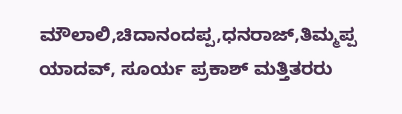ಮೌಲಾಲಿ,ಚಿದಾನಂದಪ್ಪ,ಧನರಾಜ್,ತಿಮ್ಮಪ್ಪ ಯಾದವ್, ಸೂರ್ಯ ಪ್ರಕಾಶ್ ಮತ್ತಿತರರು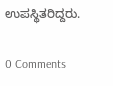ಉಪಸ್ಥಿತರಿದ್ದರು.

0 Comments